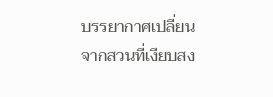บรรยากาศเปลี่ยนจากสวนที่เงียบสง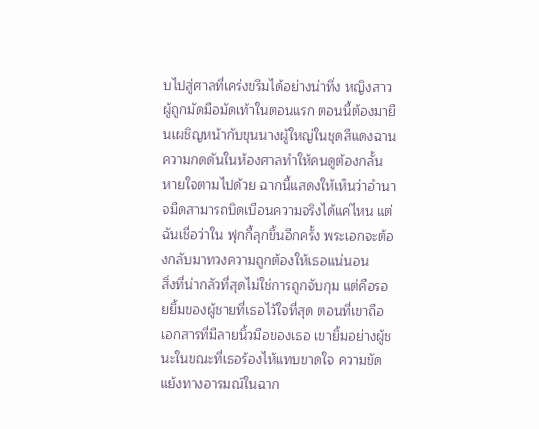บไปสู่ศาลที่เคร่งขรึมได้อย่างน่าทึ่ง หญิงสาวผู้ถูกมัดมือมัดเท้าในตอนแรก ตอนนี้ต้องมายืนเผชิญหน้ากับขุนนางผู้ใหญ่ในชุดสีแดงฉาน ความกดดันในห้องศาลทำให้คนดูต้องกลั้นหายใจตามไปด้วย ฉากนี้แสดงให้เห็นว่าอำนาจมืดสามารถบิดเบือนความจริงได้แค่ไหน แต่ฉันเชื่อว่าใน ฟุกกี้ลุกขึ้นอีกครั้ง พระเอกจะต้องกลับมาทวงความถูกต้องให้เธอแน่นอน
สิ่งที่น่ากลัวที่สุดไม่ใช่การถูกจับกุม แต่คือรอยยิ้มของผู้ชายที่เธอไว้ใจที่สุด ตอนที่เขาถือเอกสารที่มีลายนิ้วมือของเธอ เขายิ้มอย่างผู้ชนะในขณะที่เธอร้องไห้แทบขาดใจ ความขัดแย้งทางอารมณ์ในฉาก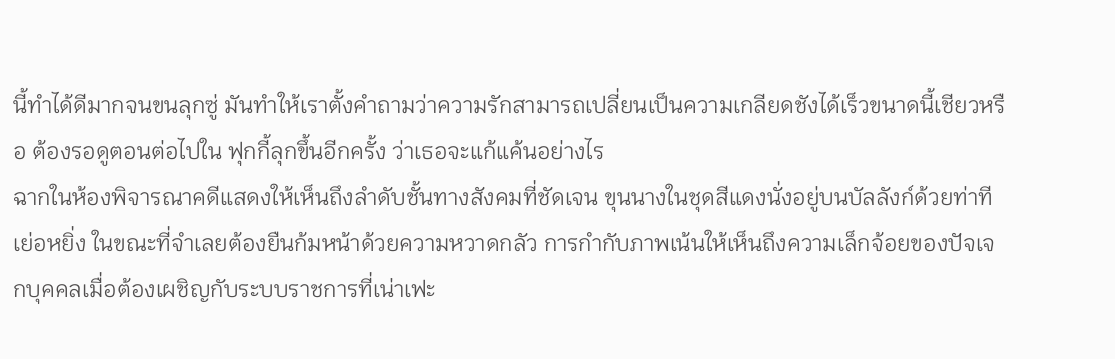นี้ทำได้ดีมากจนขนลุกซู่ มันทำให้เราตั้งคำถามว่าความรักสามารถเปลี่ยนเป็นความเกลียดชังได้เร็วขนาดนี้เชียวหรือ ต้องรอดูตอนต่อไปใน ฟุกกี้ลุกขึ้นอีกครั้ง ว่าเธอจะแก้แค้นอย่างไร
ฉากในห้องพิจารณาคดีแสดงให้เห็นถึงลำดับชั้นทางสังคมที่ชัดเจน ขุนนางในชุดสีแดงนั่งอยู่บนบัลลังก์ด้วยท่าทีเย่อหยิ่ง ในขณะที่จำเลยต้องยืนก้มหน้าด้วยความหวาดกลัว การกำกับภาพเน้นให้เห็นถึงความเล็กจ้อยของปัจเจกบุคคลเมื่อต้องเผชิญกับระบบราชการที่เน่าเฟะ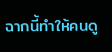ฉากนี้ทำให้คนดู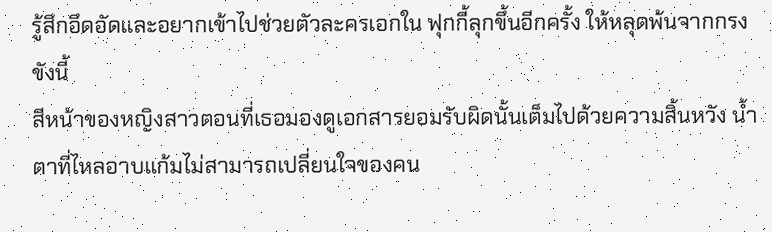รู้สึกอึดอัดและอยากเข้าไปช่วยตัวละครเอกใน ฟุกกี้ลุกขึ้นอีกครั้ง ให้หลุดพ้นจากกรงขังนี้
สีหน้าของหญิงสาวตอนที่เธอมองดูเอกสารยอมรับผิดนั้นเต็มไปด้วยความสิ้นหวัง น้ำตาที่ไหลอาบแก้มไม่สามารถเปลี่ยนใจของคน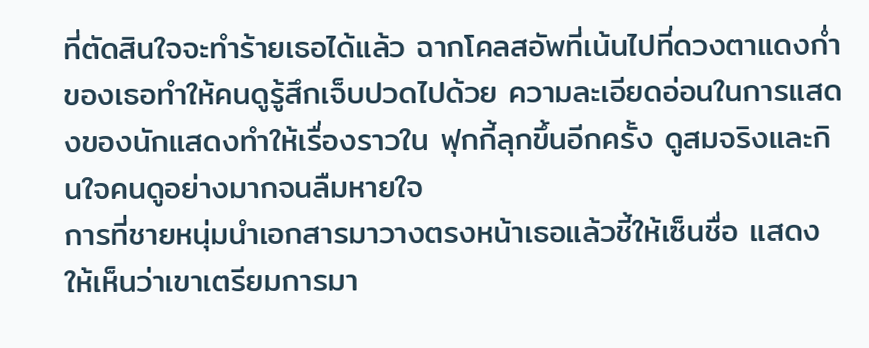ที่ตัดสินใจจะทำร้ายเธอได้แล้ว ฉากโคลสอัพที่เน้นไปที่ดวงตาแดงก่ำของเธอทำให้คนดูรู้สึกเจ็บปวดไปด้วย ความละเอียดอ่อนในการแสดงของนักแสดงทำให้เรื่องราวใน ฟุกกี้ลุกขึ้นอีกครั้ง ดูสมจริงและกินใจคนดูอย่างมากจนลืมหายใจ
การที่ชายหนุ่มนำเอกสารมาวางตรงหน้าเธอแล้วชี้ให้เซ็นชื่อ แสดงให้เห็นว่าเขาเตรียมการมา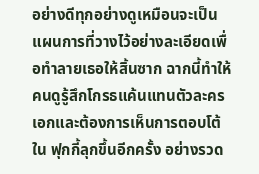อย่างดีทุกอย่างดูเหมือนจะเป็นแผนการที่วางไว้อย่างละเอียดเพื่อทำลายเธอให้สิ้นซาก ฉากนี้ทำให้คนดูรู้สึกโกรธแค้นแทนตัวละครเอกและต้องการเห็นการตอบโต้ใน ฟุกกี้ลุกขึ้นอีกครั้ง อย่างรวด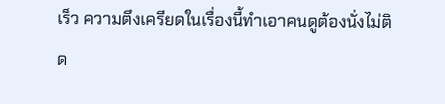เร็ว ความตึงเครียดในเรื่องนี้ทำเอาคนดูต้องนั่งไม่ติด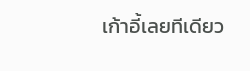เก้าอี้เลยทีเดียว